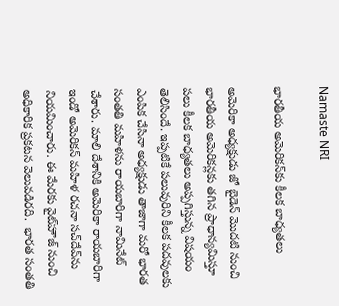Namaste NRI

భారతీయ అమెరికన్‌కు కీలక బాధ్యతలు

అమెరికా అధ్యక్షుడు జో బైడెన్‌ మొదటి నుంచి భారతీయ అమెరికన్లకు తగిన ప్రాధాన్యమిస్తూ పలు కీలక బాధ్యతలు అప్పగిస్తున్న విషయం తెలిసిందే. ఇప్పటికే పలువురిని కీలక పదవులకు ఎంపిక చేసినా అధ్యక్షుడు తాజాగా మరో భారత సంతతి మహిళను రాయబారిగా నామినేట్‌ చేశారు. మాలి దేశానికి అమెరికా రాయబారిగా ఇండో అమెరికన్‌ మహిళ రచనా సచ్‌దేవ్‌ను నియమించారు. ఈ మేరకు వైట్‌హౌజ్‌ నుంచి అధికారిక ప్రకటన వెలువడిరది.  భారత సంతతి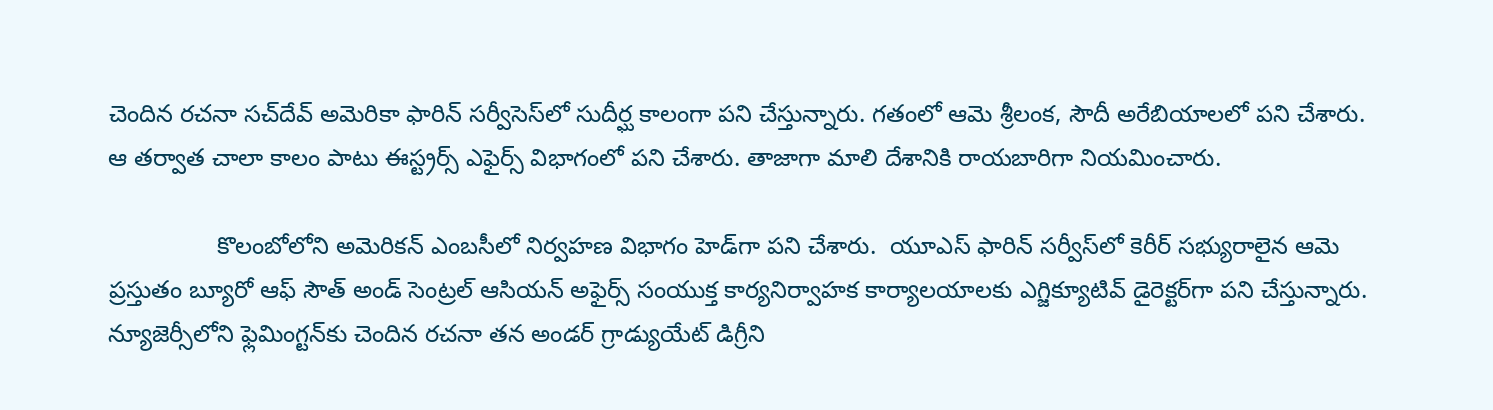చెందిన రచనా సచ్‌దేవ్‌ అమెరికా ఫారిన్‌ సర్వీసెస్‌లో సుదీర్ఘ కాలంగా పని చేస్తున్నారు. గతంలో ఆమె శ్రీలంక, సౌదీ అరేబియాలలో పని చేశారు. ఆ తర్వాత చాలా కాలం పాటు ఈస్ట్రర్స్‌ ఎఫైర్స్‌ విభాగంలో పని చేశారు. తాజాగా మాలి దేశానికి రాయబారిగా నియమించారు.

                కొలంబోలోని అమెరికన్‌ ఎంబసీలో నిర్వహణ విభాగం హెడ్‌గా పని చేశారు.  యూఎస్‌ ఫారిన్‌ సర్వీస్‌లో కెరీర్‌ సభ్యురాలైన ఆమె ప్రస్తుతం బ్యూరో ఆఫ్‌ సౌత్‌ అండ్‌ సెంట్రల్‌ ఆసియన్‌ అఫైర్స్‌ సంయుక్త కార్యనిర్వాహక కార్యాలయాలకు ఎగ్జిక్యూటివ్‌ డైరెక్టర్‌గా పని చేస్తున్నారు. న్యూజెర్సీలోని ఫ్లెమింగ్టన్‌కు చెందిన రచనా తన అండర్‌ గ్రాడ్యుయేట్‌ డిగ్రీని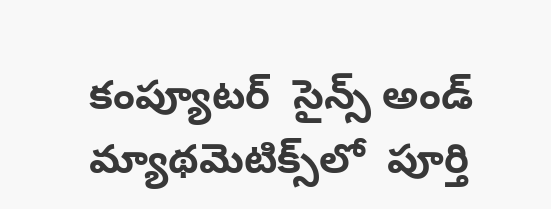కంప్యూటర్‌  సైన్స్‌ అండ్‌ మ్యాథమెటిక్స్‌లో  పూర్తి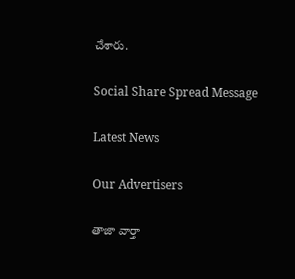చేశారు.

Social Share Spread Message

Latest News

Our Advertisers

తాజా వార్తా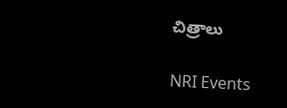చిత్రాలు

NRI Events